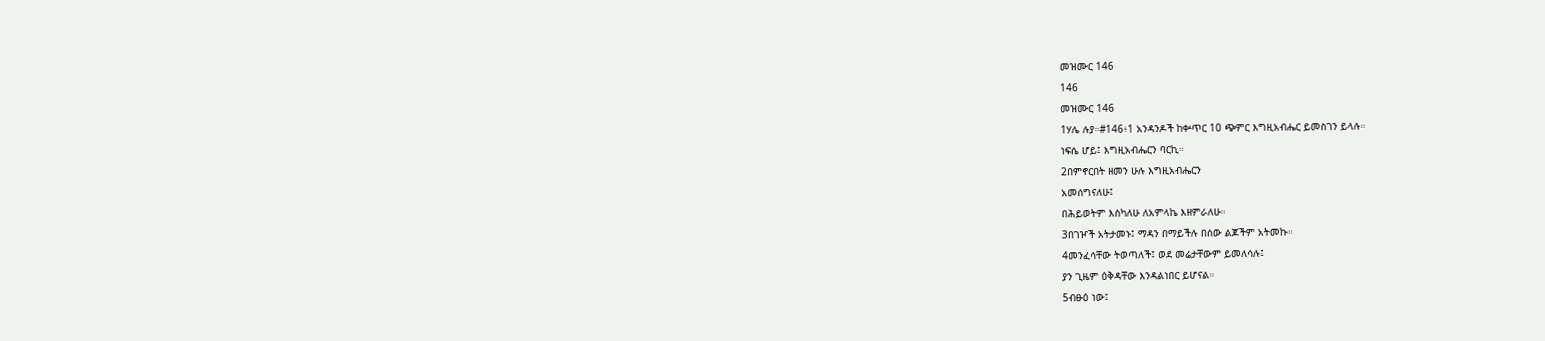መዝሙር 146
146
መዝሙር 146
1ሃሌ ሉያ።#146፥1 አንዳንዶች ከቍጥር 10 ጭምር እግዚአብሔር ይመስገን ይላሉ።
ነፍሴ ሆይ፤ እግዚአብሔርን ባርኪ።
2በምኖርበት ዘመን ሁሉ እግዚአብሔርን
አመሰግናለሁ፤
በሕይወትም እስካለሁ ለአምላኬ እዘምራለሁ።
3በገዦች አትታመኑ፤ ማዳን በማይችሉ በሰው ልጆችም አትመኩ።
4መንፈሳቸው ትወጣለች፤ ወደ መሬታቸውም ይመለሳሉ፤
ያን ጊዜም ዕቅዳቸው እንዳልነበር ይሆናል።
5ብፁዕ ነው፤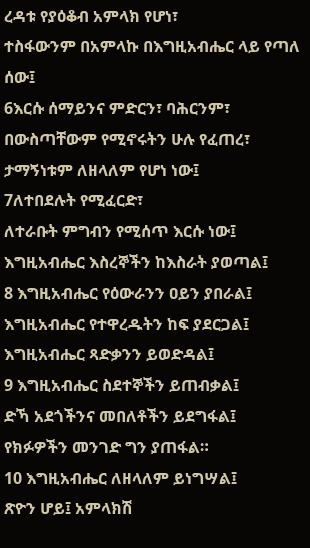ረዳቱ የያዕቆብ አምላክ የሆነ፣
ተስፋውንም በአምላኩ በእግዚአብሔር ላይ የጣለ ሰው፤
6እርሱ ሰማይንና ምድርን፣ ባሕርንም፣
በውስጣቸውም የሚኖሩትን ሁሉ የፈጠረ፣
ታማኝነቱም ለዘላለም የሆነ ነው፤
7ለተበደሉት የሚፈርድ፣
ለተራቡት ምግብን የሚሰጥ እርሱ ነው፤
እግዚአብሔር እስረኞችን ከእስራት ያወጣል፤
8 እግዚአብሔር የዕውራንን ዐይን ያበራል፤
እግዚአብሔር የተዋረዱትን ከፍ ያደርጋል፤
እግዚአብሔር ጻድቃንን ይወድዳል፤
9 እግዚአብሔር ስደተኞችን ይጠብቃል፤
ድኻ አደጎችንና መበለቶችን ይደግፋል፤
የክፉዎችን መንገድ ግን ያጠፋል።
10 እግዚአብሔር ለዘላለም ይነግሣል፤
ጽዮን ሆይ፤ አምላክሽ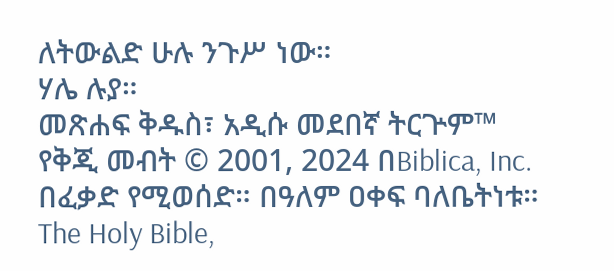ለትውልድ ሁሉ ንጉሥ ነው።
ሃሌ ሉያ።
መጽሐፍ ቅዱስ፣ አዲሱ መደበኛ ትርጕም™
የቅጂ መብት © 2001, 2024 በBiblica, Inc.
በፈቃድ የሚወሰድ። በዓለም ዐቀፍ ባለቤትነቱ።
The Holy Bible,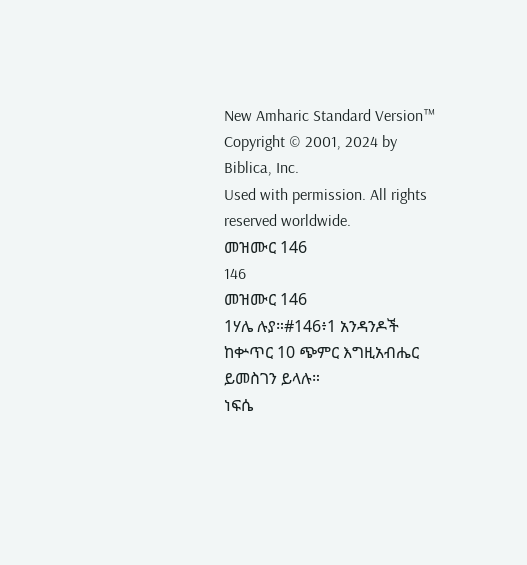New Amharic Standard Version™
Copyright © 2001, 2024 by Biblica, Inc.
Used with permission. All rights reserved worldwide.
መዝሙር 146
146
መዝሙር 146
1ሃሌ ሉያ።#146፥1 አንዳንዶች ከቍጥር 10 ጭምር እግዚአብሔር ይመስገን ይላሉ።
ነፍሴ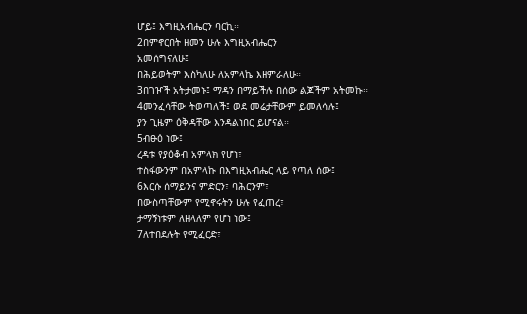ሆይ፤ እግዚአብሔርን ባርኪ።
2በምኖርበት ዘመን ሁሉ እግዚአብሔርን
አመሰግናለሁ፤
በሕይወትም እስካለሁ ለአምላኬ እዘምራለሁ።
3በገዦች አትታመኑ፤ ማዳን በማይችሉ በሰው ልጆችም አትመኩ።
4መንፈሳቸው ትወጣለች፤ ወደ መሬታቸውም ይመለሳሉ፤
ያን ጊዜም ዕቅዳቸው እንዳልነበር ይሆናል።
5ብፁዕ ነው፤
ረዳቱ የያዕቆብ አምላክ የሆነ፣
ተስፋውንም በአምላኩ በእግዚአብሔር ላይ የጣለ ሰው፤
6እርሱ ሰማይንና ምድርን፣ ባሕርንም፣
በውስጣቸውም የሚኖሩትን ሁሉ የፈጠረ፣
ታማኝነቱም ለዘላለም የሆነ ነው፤
7ለተበደሉት የሚፈርድ፣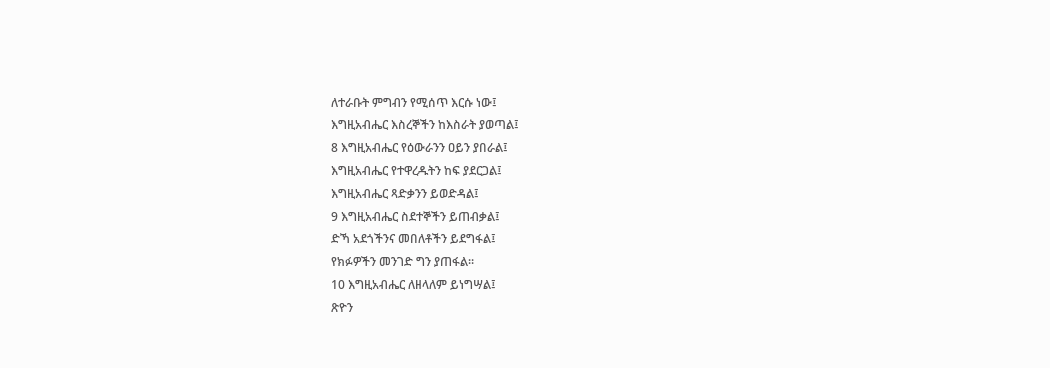ለተራቡት ምግብን የሚሰጥ እርሱ ነው፤
እግዚአብሔር እስረኞችን ከእስራት ያወጣል፤
8 እግዚአብሔር የዕውራንን ዐይን ያበራል፤
እግዚአብሔር የተዋረዱትን ከፍ ያደርጋል፤
እግዚአብሔር ጻድቃንን ይወድዳል፤
9 እግዚአብሔር ስደተኞችን ይጠብቃል፤
ድኻ አደጎችንና መበለቶችን ይደግፋል፤
የክፉዎችን መንገድ ግን ያጠፋል።
10 እግዚአብሔር ለዘላለም ይነግሣል፤
ጽዮን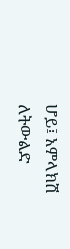ሆይ፤ አምላክሽ ለትውልድ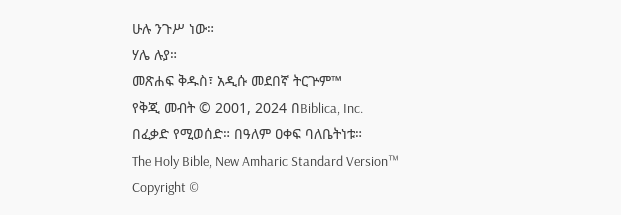ሁሉ ንጉሥ ነው።
ሃሌ ሉያ።
መጽሐፍ ቅዱስ፣ አዲሱ መደበኛ ትርጕም™
የቅጂ መብት © 2001, 2024 በBiblica, Inc.
በፈቃድ የሚወሰድ። በዓለም ዐቀፍ ባለቤትነቱ።
The Holy Bible, New Amharic Standard Version™
Copyright ©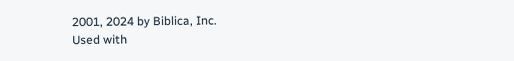2001, 2024 by Biblica, Inc.
Used with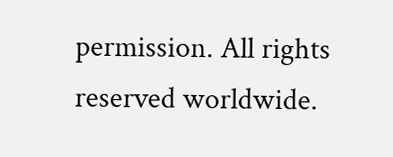permission. All rights reserved worldwide.